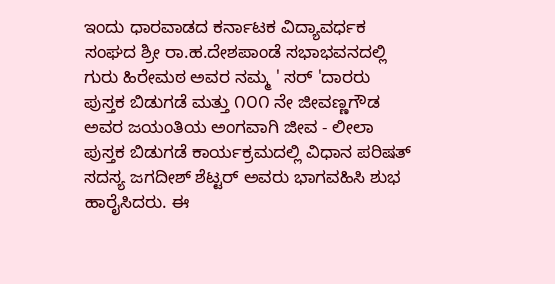ಇಂದು ಧಾರವಾಡದ ಕರ್ನಾಟಕ ವಿದ್ಯಾವರ್ಧಕ ಸಂಘದ ಶ್ರೀ ರಾ.ಹ.ದೇಶಪಾಂಡೆ ಸಭಾಭವನದಲ್ಲಿ ಗುರು ಹಿರೇಮಠ ಅವರ ನಮ್ಮ ' ಸರ್ 'ದಾರರು ಪುಸ್ತಕ ಬಿಡುಗಡೆ ಮತ್ತು ೧೦೧ ನೇ ಜೀವಣ್ಣಗೌಡ ಅವರ ಜಯಂತಿಯ ಅಂಗವಾಗಿ ಜೀವ - ಲೀಲಾ ಪುಸ್ತಕ ಬಿಡುಗಡೆ ಕಾರ್ಯಕ್ರಮದಲ್ಲಿ ವಿಧಾನ ಪರಿಷತ್ ಸದಸ್ಯ ಜಗದೀಶ್ ಶೆಟ್ಟರ್ ಅವರು ಭಾಗವಹಿಸಿ ಶುಭ ಹಾರೈಸಿದರು. ಈ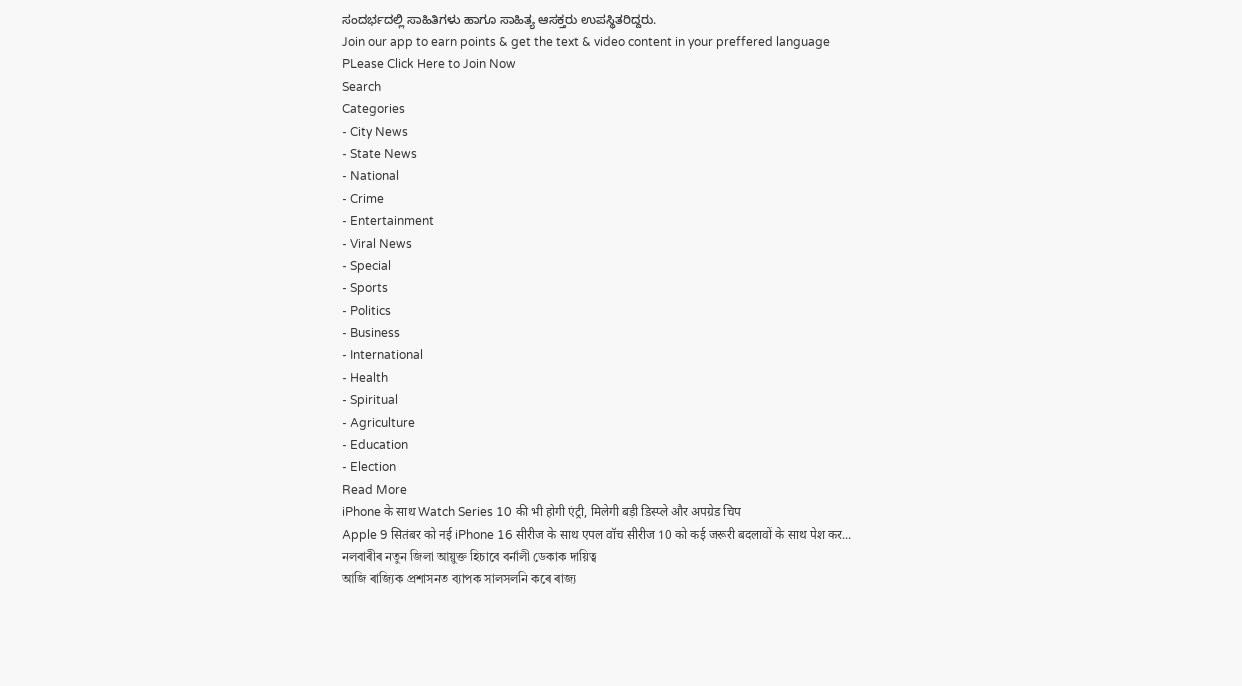ಸಂದರ್ಭದಲ್ಲಿ ಸಾಹಿತಿಗಳು ಹಾಗೂ ಸಾಹಿತ್ಯ ಆಸಕ್ತರು ಉಪಸ್ಥಿತರಿದ್ದರು.
Join our app to earn points & get the text & video content in your preffered language
PLease Click Here to Join Now
Search
Categories
- City News
- State News
- National
- Crime
- Entertainment
- Viral News
- Special
- Sports
- Politics
- Business
- International
- Health
- Spiritual
- Agriculture
- Education
- Election
Read More
iPhone के साथ Watch Series 10 की भी होगी एंट्री, मिलेगी बड़ी डिस्प्ले और अपग्रेड चिप
Apple 9 सितंबर को नई iPhone 16 सीरीज के साथ एपल वॉच सीरीज 10 को कई जरूरी बदलावों के साथ पेश कर...
নলবাৰীৰ নতুন জিলা আয়ুক্ত হিচাবে বৰ্নালী ডেকাক দায়িত্ব
আজি ৰাজ্যিক প্ৰশাসনত ব্যাপক সালসলনি কৰে ৰাজ্য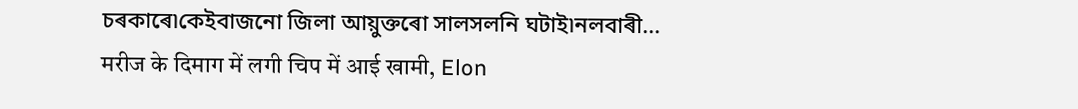চৰকাৰে৷কেইবাজনো জিলা আয়ুক্তৰো সালসলনি ঘটাই৷নলবাৰী...
मरीज के दिमाग में लगी चिप में आई खामी, Elon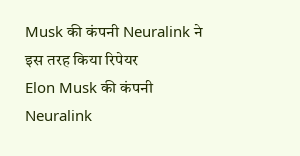Musk की कंपनी Neuralink ने इस तरह किया रिपेयर
Elon Musk की कंपनी Neuralink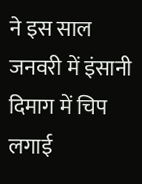ने इस साल जनवरी में इंसानी दिमाग में चिप लगाई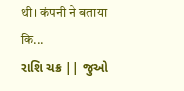थी। कंपनी ने बताया कि...
રાશિ ચક્ર || જુઓ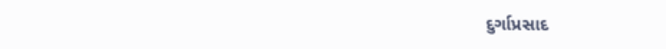દુર્ગાપ્રસાદ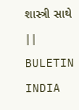શાસ્ત્રી સાથે || BULETIN INDIA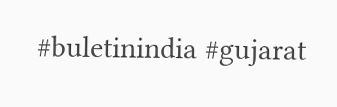#buletinindia #gujarat